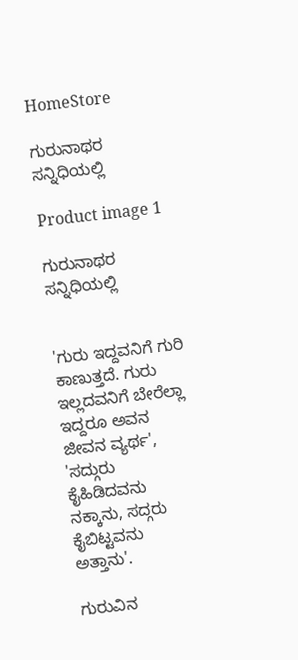HomeStore

ಗುರುನಾಥರ ಸನ್ನಿಧಿಯಲ್ಲಿ

Product image 1

ಗುರುನಾಥರ ಸನ್ನಿಧಿಯಲ್ಲಿ


'ಗುರು ಇದ್ದವನಿಗೆ ಗುರಿ ಕಾಣುತ್ತದೆ. ಗುರು ಇಲ್ಲದವನಿಗೆ ಬೇರೆಲ್ಲಾ ಇದ್ದರೂ ಅವನ ಜೀವನ ವ್ಯರ್ಥ', 'ಸದ್ಗುರು ಕೈಹಿಡಿದವನು ನಕ್ಕಾನು, ಸದ್ಗರು ಕೈಬಿಟ್ಟವನು ಅತ್ತಾನು'.

ಗುರುವಿನ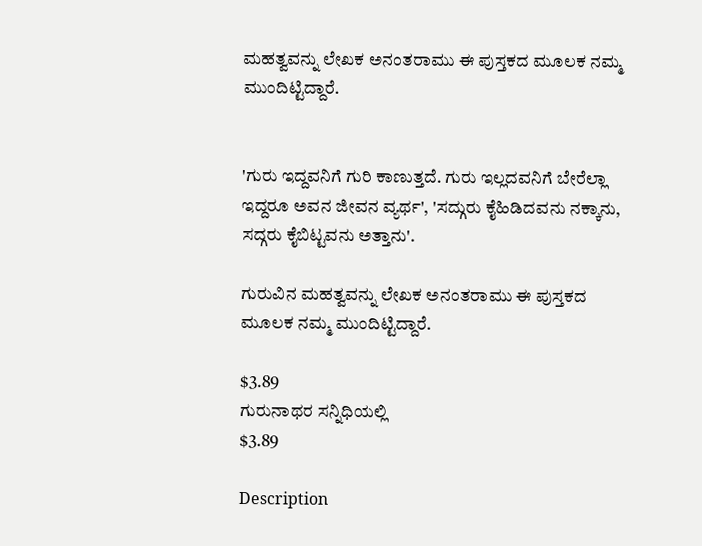ಮಹತ್ವವನ್ನು ಲೇಖಕ ಅನಂತರಾಮು ಈ ಪುಸ್ತಕದ ಮೂಲಕ ನಮ್ಮ ಮುಂದಿಟ್ಟಿದ್ದಾರೆ.


'ಗುರು ಇದ್ದವನಿಗೆ ಗುರಿ ಕಾಣುತ್ತದೆ. ಗುರು ಇಲ್ಲದವನಿಗೆ ಬೇರೆಲ್ಲಾ ಇದ್ದರೂ ಅವನ ಜೀವನ ವ್ಯರ್ಥ', 'ಸದ್ಗುರು ಕೈಹಿಡಿದವನು ನಕ್ಕಾನು, ಸದ್ಗರು ಕೈಬಿಟ್ಟವನು ಅತ್ತಾನು'.

ಗುರುವಿನ ಮಹತ್ವವನ್ನು ಲೇಖಕ ಅನಂತರಾಮು ಈ ಪುಸ್ತಕದ ಮೂಲಕ ನಮ್ಮ ಮುಂದಿಟ್ಟಿದ್ದಾರೆ.

$3.89
ಗುರುನಾಥರ ಸನ್ನಿಧಿಯಲ್ಲಿ
$3.89

Description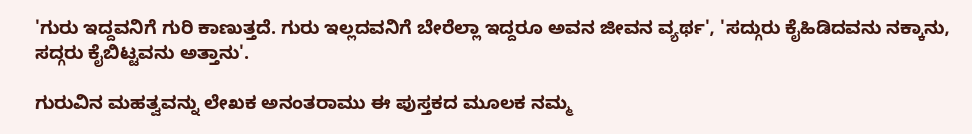'ಗುರು ಇದ್ದವನಿಗೆ ಗುರಿ ಕಾಣುತ್ತದೆ. ಗುರು ಇಲ್ಲದವನಿಗೆ ಬೇರೆಲ್ಲಾ ಇದ್ದರೂ ಅವನ ಜೀವನ ವ್ಯರ್ಥ', 'ಸದ್ಗುರು ಕೈಹಿಡಿದವನು ನಕ್ಕಾನು, ಸದ್ಗರು ಕೈಬಿಟ್ಟವನು ಅತ್ತಾನು'.

ಗುರುವಿನ ಮಹತ್ವವನ್ನು ಲೇಖಕ ಅನಂತರಾಮು ಈ ಪುಸ್ತಕದ ಮೂಲಕ ನಮ್ಮ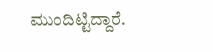ಮುಂದಿಟ್ಟಿದ್ದಾರೆ.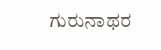ಗುರುನಾಥರ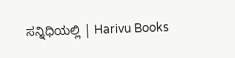ಸನ್ನಿಧಿಯಲ್ಲಿ | Harivu Books